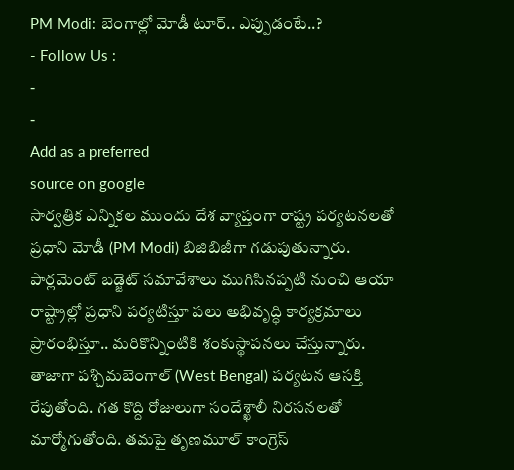PM Modi: బెంగాల్లో మోడీ టూర్.. ఎప్పుడంటే..?
- Follow Us :
-
-
Add as a preferred
source on google
సార్వత్రిక ఎన్నికల ముందు దేశ వ్యాప్తంగా రాష్ట్ర పర్యటనలతో ప్రధాని మోడీ (PM Modi) బిజిబిజీగా గడుపుతున్నారు. పార్లమెంట్ బడ్జెట్ సమావేశాలు ముగిసినప్పటి నుంచి ఆయా రాష్ట్రాల్లో ప్రధాని పర్యటిస్తూ పలు అభివృద్ధి కార్యక్రమాలు ప్రారంభిస్తూ.. మరికొన్నింటికి శంకుస్థాపనలు చేస్తున్నారు.
తాజాగా పశ్చిమబెంగాల్ (West Bengal) పర్యటన ఆసక్తి రేపుతోంది. గత కొద్ది రోజులుగా సందేశ్ఖాలీ నిరసనలతో మార్మోగుతోంది. తమపై తృణమూల్ కాంగ్రెస్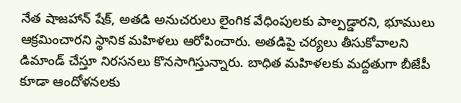నేత షాజహాన్ షేక్, అతడి అనుచరులు లైంగిక వేధింపులకు పాల్పడ్డారని, భూములు ఆక్రమించారని స్థానిక మహిళలు ఆరోపించారు. అతడిపై చర్యలు తీసుకోవాలని డిమాండ్ చేస్తూ నిరసనలు కొనసాగిస్తున్నారు. బాధిత మహిళలకు మద్దతుగా బీజేపీ కూడా ఆందోళనలకు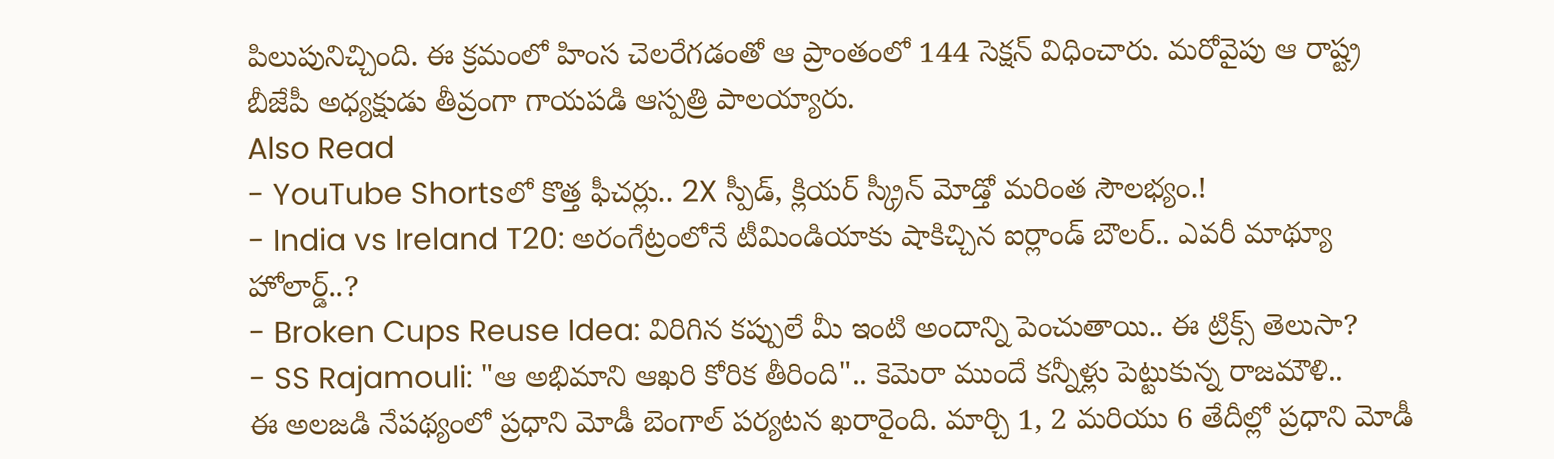పిలుపునిచ్చింది. ఈ క్రమంలో హింస చెలరేగడంతో ఆ ప్రాంతంలో 144 సెక్షన్ విధించారు. మరోవైపు ఆ రాష్ట్ర బీజేపీ అధ్యక్షుడు తీవ్రంగా గాయపడి ఆస్పత్రి పాలయ్యారు.
Also Read
- YouTube Shortsలో కొత్త ఫీచర్లు.. 2X స్పీడ్, క్లియర్ స్క్రీన్ మోడ్తో మరింత సౌలభ్యం.!
- India vs Ireland T20: అరంగేట్రంలోనే టీమిండియాకు షాకిచ్చిన ఐర్లాండ్ బౌలర్.. ఎవరీ మాథ్యూ హోలార్డ్..?
- Broken Cups Reuse Idea: విరిగిన కప్పులే మీ ఇంటి అందాన్ని పెంచుతాయి.. ఈ ట్రిక్స్ తెలుసా?
- SS Rajamouli: "ఆ అభిమాని ఆఖరి కోరిక తీరింది".. కెమెరా ముందే కన్నీళ్లు పెట్టుకున్న రాజమౌళి..
ఈ అలజడి నేపథ్యంలో ప్రధాని మోడీ బెంగాల్ పర్యటన ఖరారైంది. మార్చి 1, 2 మరియు 6 తేదీల్లో ప్రధాని మోడీ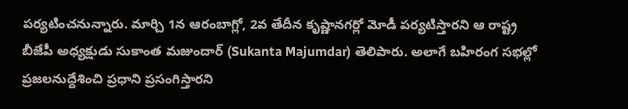పర్యటించనున్నారు. మార్చి 1న ఆరంబాగ్లో, 2వ తేదీన కృష్ణానగర్లో మోడీ పర్యటిస్తారని ఆ రాష్ట్ర బీజేపీ అధ్యక్షుడు సుకాంత మజుందార్ (Sukanta Majumdar) తెలిపారు. అలాగే బహిరంగ సభల్లో ప్రజలనుద్దేశించి ప్రధాని ప్రసంగిస్తారని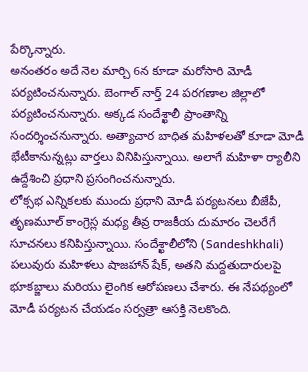పేర్కొన్నారు.
అనంతరం అదే నెల మార్చి 6న కూడా మరోసారి మోడీ పర్యటించనున్నారు. బెంగాల్ నార్త్ 24 పరగణాల జిల్లాలో పర్యటించనున్నారు. అక్కడ సందేశ్ఖాలీ ప్రాంతాన్ని సందర్శించనున్నారు. అత్యాచార బాధిత మహిళలతో కూడా మోడీ భేటీకానున్నట్లు వార్తలు వినిపిస్తున్నాయి. అలాగే మహిళా ర్యాలీని ఉద్దేశించి ప్రధాని ప్రసంగించనున్నారు.
లోక్సభ ఎన్నికలకు ముందు ప్రధాని మోడీ పర్యటనలు బీజేపీ, తృణమూల్ కాంగ్రెస్ల మధ్య తీవ్ర రాజకీయ దుమారం చెలరేగే సూచనలు కనిపిస్తున్నాయి. సందేశ్ఖాలీలోని (Sandeshkhali) పలువురు మహిళలు షాజహాన్ షేక్, అతని మద్దతుదారులపై భూకబ్జాలు మరియు లైంగిక ఆరోపణలు చేశారు. ఈ నేపథ్యంలో మోడీ పర్యటన చేయడం సర్వత్రా ఆసక్తి నెలకొంది.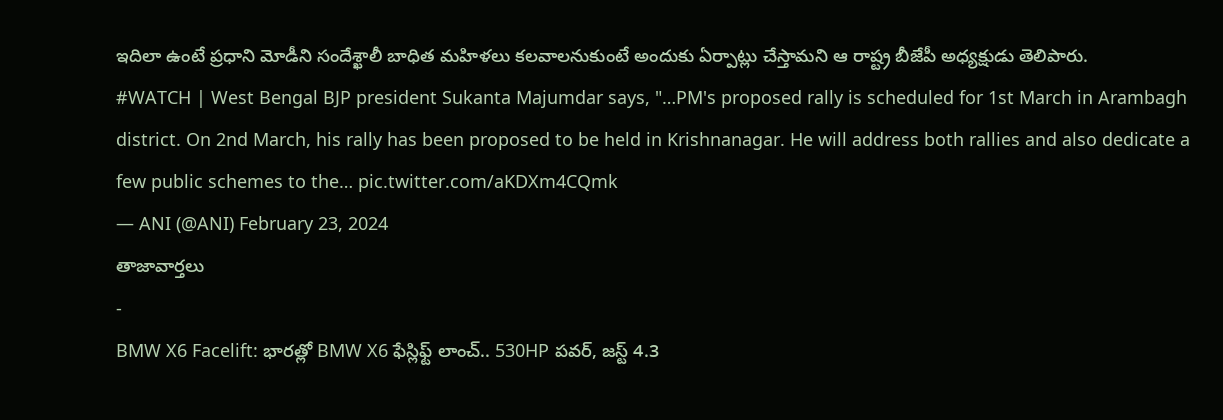ఇదిలా ఉంటే ప్రధాని మోడీని సందేశ్ఖాలీ బాధిత మహిళలు కలవాలనుకుంటే అందుకు ఏర్పాట్లు చేస్తామని ఆ రాష్ట్ర బీజేపీ అధ్యక్షుడు తెలిపారు.
#WATCH | West Bengal BJP president Sukanta Majumdar says, "…PM's proposed rally is scheduled for 1st March in Arambagh district. On 2nd March, his rally has been proposed to be held in Krishnanagar. He will address both rallies and also dedicate a few public schemes to the… pic.twitter.com/aKDXm4CQmk
— ANI (@ANI) February 23, 2024
తాజావార్తలు
-
BMW X6 Facelift: భారత్లో BMW X6 ఫేస్లిఫ్ట్ లాంచ్.. 530HP పవర్, జస్ట్ 4.3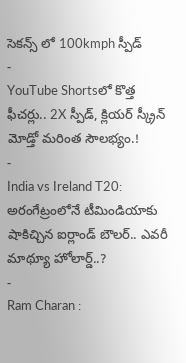సెకన్స్ లో 100kmph స్పీడ్
-
YouTube Shortsలో కొత్త ఫీచర్లు.. 2X స్పీడ్, క్లియర్ స్క్రీన్ మోడ్తో మరింత సౌలభ్యం.!
-
India vs Ireland T20: అరంగేట్రంలోనే టీమిండియాకు షాకిచ్చిన ఐర్లాండ్ బౌలర్.. ఎవరీ మాథ్యూ హోలార్డ్..?
-
Ram Charan :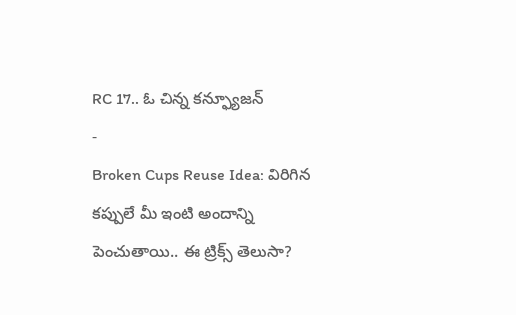RC 17.. ఓ చిన్న కన్ఫ్యూజన్
-
Broken Cups Reuse Idea: విరిగిన కప్పులే మీ ఇంటి అందాన్ని పెంచుతాయి.. ఈ ట్రిక్స్ తెలుసా?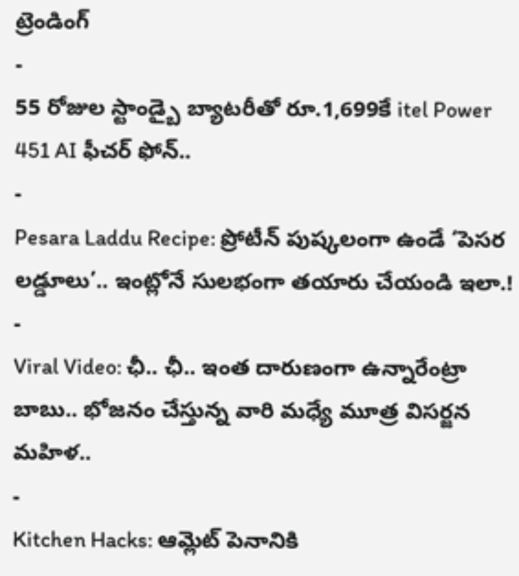ట్రెండింగ్
-
55 రోజుల స్టాండ్బై బ్యాటరీతో రూ.1,699కే itel Power 451 AI ఫీచర్ ఫోన్..
-
Pesara Laddu Recipe: ప్రోటీన్ పుష్కలంగా ఉండే ‘పెసర లడ్డూలు’.. ఇంట్లోనే సులభంగా తయారు చేయండి ఇలా.!
-
Viral Video: ఛీ.. ఛీ.. ఇంత దారుణంగా ఉన్నారేంట్రా బాబు.. భోజనం చేస్తున్న వారి మధ్యే మూత్ర విసర్జన మహిళ..
-
Kitchen Hacks: ఆమ్లెట్ పెనానికి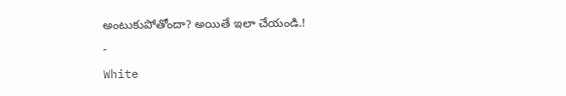అంటుకుపోతోందా? అయితే ఇలా చేయండి.!
-
White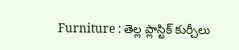Furniture : తెల్ల ప్లాస్టిక్ కుర్చీలు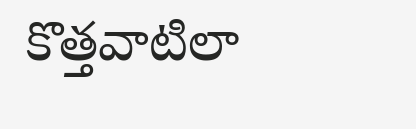కొత్తవాటిలా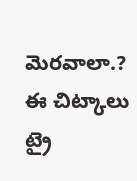మెరవాలా.? ఈ చిట్కాలు ట్రై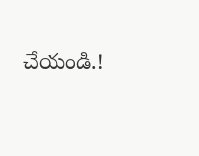చేయండి.!